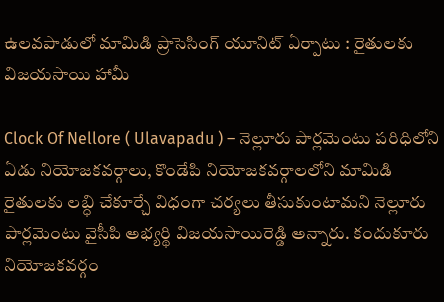ఉలవపాడులో మామిడి ప్రాసెసింగ్ యూనిట్ ఏర్పాటు : రైతులకు విజయసాయి హామీ

Clock Of Nellore ( Ulavapadu ) – నెల్లూరు పార్లమెంటు పరిధిలోని ఏడు నియోజకవర్గాలు, కొండేపి నియోజకవర్గాలలోని మామిడి రైతులకు లబ్ధి చేకూర్చే విధంగా చర్యలు తీసుకుంటామని నెల్లూరు పార్లమెంటు వైసీపి అభ్యర్థి విజయసాయిరెడ్డి అన్నారు. కందుకూరు నియోజకవర్గం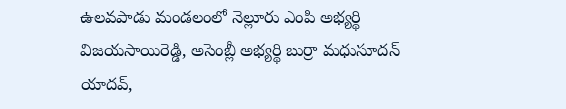ఉలవపాడు మండలంలో నెల్లూరు ఎంపి అభ్యర్థి విజయసాయిరెడ్డి, అసెంబ్లీ అభ్యర్థి బుర్రా మధుసూదన్ యాదవ్,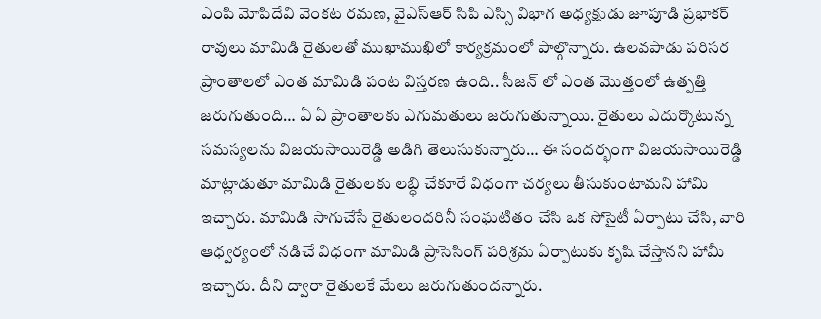ఎంపి మోపిదేవి వెంకట రమణ, వైఎస్ఆర్ సిపి ఎస్సి విభాగ అధ్యక్షుడు జూపూడి ప్రభాకర్ రావులు మామిడి రైతులతో ముఖాముఖిలో కార్యక్రమంలో పాల్గొన్నారు. ఉలవపాడు పరిసర ప్రాంతాలలో ఎంత మామిడి పంట విస్తరణ ఉంది.. సీజన్ లో ఎంత మొత్తంలో ఉత్పత్తి జరుగుతుంది… ఏ ఏ ప్రాంతాలకు ఎగుమతులు జరుగుతున్నాయి. రైతులు ఎదుర్కొటున్న సమస్యలను విజయసాయిరెడ్డి అడిగి తెలుసుకున్నారు… ఈ సందర్భంగా విజయసాయిరెడ్డి మాట్లాడుతూ మామిడి రైతులకు లబ్ధి చేకూరే విధంగా చర్యలు తీసుకుంటామని హామి ఇచ్చారు. మామిడి సాగుచేసే రైతులందరినీ సంఘటితం చేసి ఒక సోసైటీ ఏర్పాటు చేసి, వారి ఆధ్వర్యంలో నడిచే విధంగా మామిడి ప్రాసెసింగ్ పరిశ్రమ ఏర్పాటుకు కృషి చేస్తానని హామీ ఇచ్చారు. దీని ద్వారా రైతులకే మేలు జరుగుతుందన్నారు.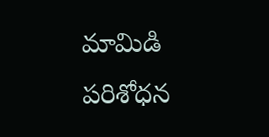మామిడి పరిశోధన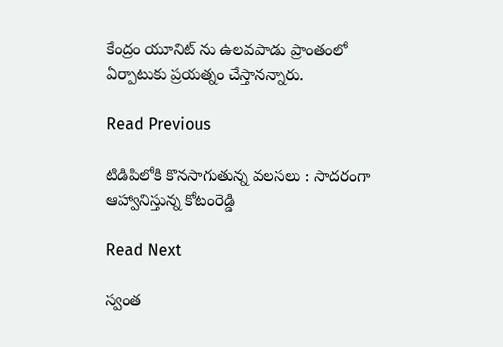కేంద్రం యూనిట్ ను ఉలవపాడు ప్రాంతంలో ఏర్పాటుకు ప్రయత్నం చేస్తానన్నారు.

Read Previous

టిడిపిలోకి కొనసాగుతున్న వలసలు : సాదరంగా ఆహ్వానిస్తున్న కోటంరెడ్డి

Read Next

స్వంత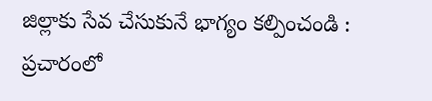జిల్లాకు సేవ చేసుకునే భాగ్యం కల్పించండి : ప్రచారంలో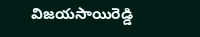విజయసాయిరెడ్డి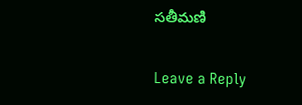సతీమణి

Leave a Reply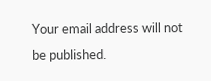Your email address will not be published.